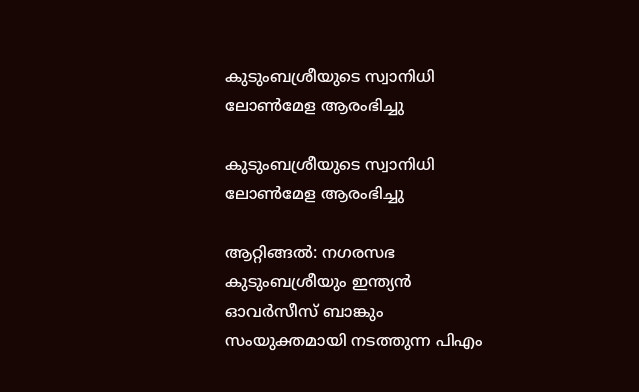കുടുംബശ്രീയുടെ സ്വാനിധി ലോൺമേള ആരംഭിച്ചു

കുടുംബശ്രീയുടെ സ്വാനിധി ലോൺമേള ആരംഭിച്ചു

ആറ്റിങ്ങൽ: നഗരസഭ കുടുംബശ്രീയും ഇന്ത്യൻ ഓവർസീസ് ബാങ്കും സംയുക്തമായി നടത്തുന്ന പിഎം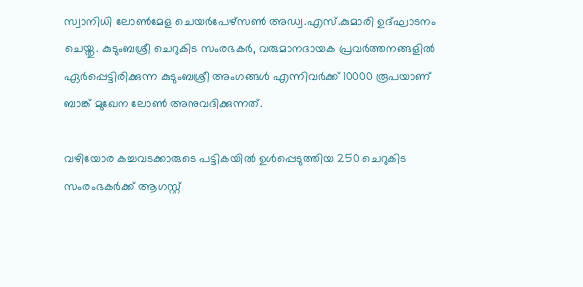സ്വാനിധി ലോൺമേള ചെയർപേഴ്സൺ അഡ്വ.എസ്.കുമാരി ഉദ്ഘാടനം ചെയ്തു. കുടുംബശ്രീ ചെറുകിട സംരഭകർ, വരുമാനദായക പ്രവർത്തനങ്ങളിൽ ഏർപ്പെട്ടിരിക്കുന്ന കുടുംബശ്രീ അംഗങ്ങൾ എന്നിവർക്ക് 10000 രൂപയാണ് ബാങ്ക് മുഖേന ലോൺ അനുവദിക്കുന്നത്.

വഴിയോര കച്ചവടക്കാരുടെ പട്ടികയിൽ ഉൾപ്പെടുത്തിയ 250 ചെറുകിട സംരംഭകർക്ക് ആഗസ്റ്റ്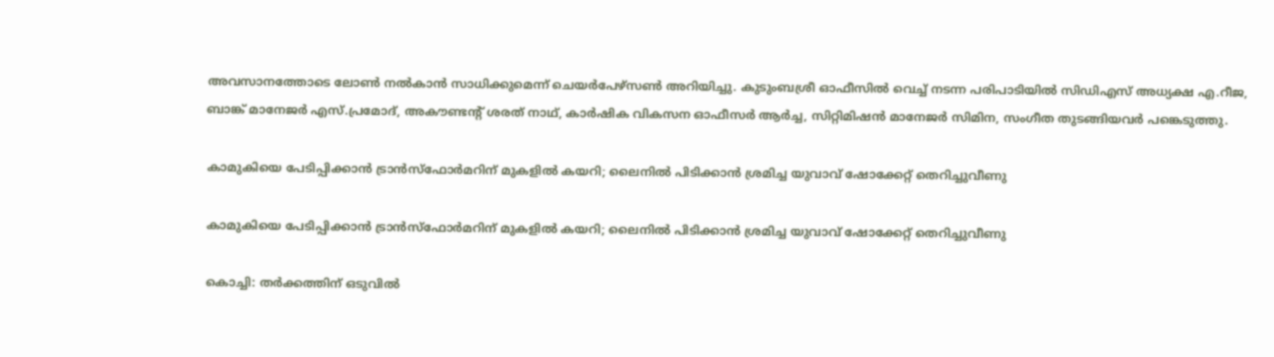അവസാനത്തോടെ ലോൺ നൽകാൻ സാധിക്കുമെന്ന് ചെയർപേഴ്സൺ അറിയിച്ചു. കുടുംബശ്രീ ഓഫീസിൽ വെച്ച് നടന്ന പരിപാടിയിൽ സിഡിഎസ് അധ്യക്ഷ എ.റീജ, ബാങ്ക് മാനേജർ എസ്.പ്രമോദ്, അകൗണ്ടന്റ് ശരത് നാഥ്, കാർഷിക വികസന ഓഫീസർ ആർച്ച, സിറ്റിമിഷൻ മാനേജർ സിമിന, സംഗീത തുടങ്ങിയവർ പങ്കെടുത്തു.

കാമുകിയെ പേടിപ്പിക്കാന്‍ ട്രാന്‍സ്‌ഫോര്‍മറിന് മുകളില്‍ കയറി; ലൈനില്‍ പിടിക്കാന്‍ ശ്രമിച്ച യുവാവ് ഷോക്കേറ്റ് തെറിച്ചുവീണു

കാമുകിയെ പേടിപ്പിക്കാന്‍ ട്രാന്‍സ്‌ഫോര്‍മറിന് മുകളില്‍ കയറി; ലൈനില്‍ പിടിക്കാന്‍ ശ്രമിച്ച യുവാവ് ഷോക്കേറ്റ് തെറിച്ചുവീണു

കൊച്ചി: തര്‍ക്കത്തിന് ഒടുവില്‍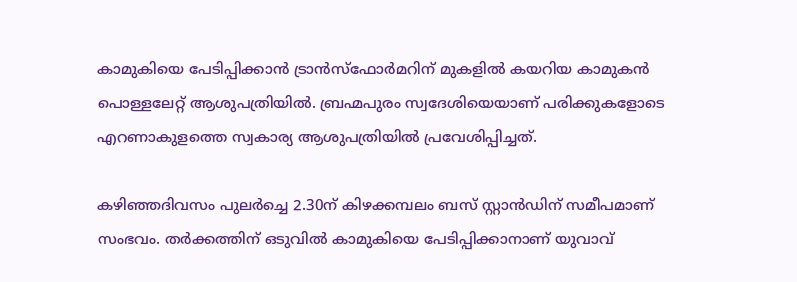കാമുകിയെ പേടിപ്പിക്കാന്‍ ട്രാന്‍സ്ഫോര്‍മറിന് മുകളില്‍ കയറിയ കാമുകന്‍ പൊള്ളലേറ്റ് ആശുപത്രിയില്‍. ബ്രഹ്മപുരം സ്വദേശിയെയാണ് പരിക്കുകളോടെ എറണാകുളത്തെ സ്വകാര്യ ആശുപത്രിയില്‍ പ്രവേശിപ്പിച്ചത്.

കഴിഞ്ഞദിവസം പുലര്‍ച്ചെ 2.30ന് കിഴക്കമ്പലം ബസ് സ്റ്റാന്‍ഡിന് സമീപമാണ് സംഭവം. തര്‍ക്കത്തിന് ഒടുവില്‍ കാമുകിയെ പേടിപ്പിക്കാനാണ് യുവാവ്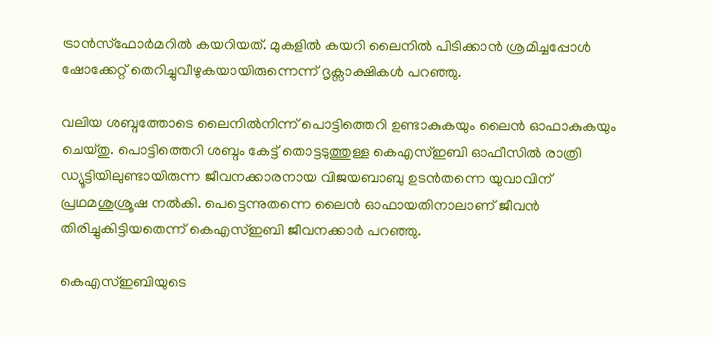ട്രാന്‍സ്ഫോര്‍മറില്‍ കയറിയത്. മുകളില്‍ കയറി ലൈനില്‍ പിടിക്കാന്‍ ശ്രമിച്ചപ്പോള്‍ ഷോക്കേറ്റ് തെറിച്ചുവീഴുകയായിരുന്നെന്ന് ദൃക്സാക്ഷികള്‍ പറഞ്ഞു.

വലിയ ശബ്ദത്തോടെ ലൈനില്‍നിന്ന് പൊട്ടിത്തെറി ഉണ്ടാകുകയും ലൈന്‍ ഓഫാകുകയും ചെയ്തു. പൊട്ടിത്തെറി ശബ്ദം കേട്ട് തൊട്ടടുത്തുള്ള കെഎസ്ഇബി ഓഫീസില്‍ രാത്രി ഡ്യൂട്ടിയിലുണ്ടായിരുന്ന ജീവനക്കാരനായ വിജയബാബു ഉടന്‍തന്നെ യുവാവിന് പ്രഥമശുശ്രൂഷ നല്‍കി. പെട്ടെന്നുതന്നെ ലൈന്‍ ഓഫായതിനാലാണ് ജീവന്‍ തിരിച്ചുകിട്ടിയതെന്ന് കെഎസ്ഇബി ജീവനക്കാര്‍ പറഞ്ഞു.

കെഎസ്ഇബിയുടെ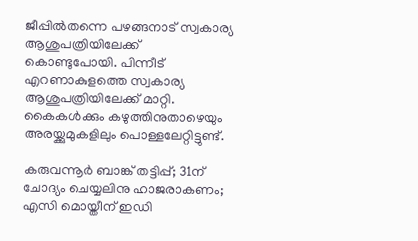ജീപ്പില്‍തന്നെ പഴങ്ങനാട് സ്വകാര്യ ആശുപത്രിയിലേക്ക് കൊണ്ടുപോയി. പിന്നീട് എറണാകുളത്തെ സ്വകാര്യ ആശുപത്രിയിലേക്ക് മാറ്റി. കൈകള്‍ക്കും കഴുത്തിനുതാഴെയും അരയ്ക്കുമുകളിലും പൊള്ളലേറ്റിട്ടുണ്ട്.

കരുവന്നൂർ ബാങ്ക് തട്ടിപ്പ്; 31ന് ചോദ്യം ചെയ്യലിനു ഹാജരാകണം; എസി മൊയ്തീന് ഇഡി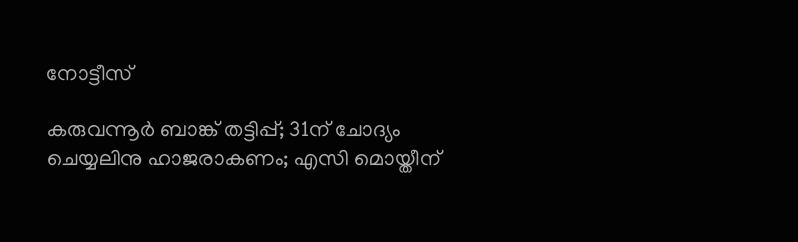നോട്ടീസ്

കരുവന്നൂർ ബാങ്ക് തട്ടിപ്പ്; 31ന് ചോദ്യം ചെയ്യലിനു ഹാജരാകണം; എസി മൊയ്തീന്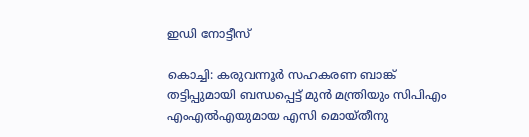ഇഡി നോട്ടീസ്

കൊച്ചി: കരുവന്നൂര്‍ സഹകരണ ബാങ്ക് തട്ടിപ്പുമായി ബന്ധപ്പെട്ട് മുൻ മന്ത്രിയും സിപിഎം എംഎൽഎയുമായ എസി മൊയ്തീനു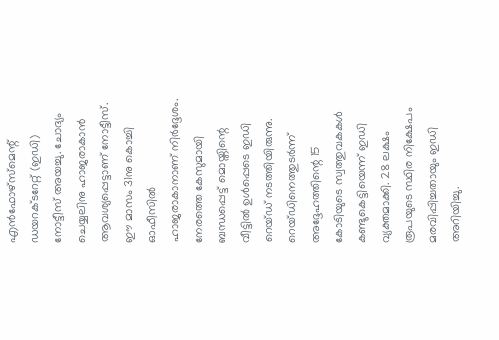എന്‍ഫോഴ്‌സ്‌മെന്റ് ഡയറക്ടറേറ്റ് (ഇഡി) നോട്ടീസ് അയച്ചു. ചോദ്യം ചെയ്യലിനു ഹാജരാകാൻ ആവശ്യപ്പെട്ടാണ് നോട്ടീസ്. ഈ മാസം 31നു കൊച്ചി ഓഫീസിൽ ഹാജരാകാനാണ് നിർദ്ദേശം. നേരത്തെ കേസുമായി ബന്ധപ്പെട്ട് മൊയ്തിന്റെ വീട്ടിൽ ഉൾപ്പെടെ ഇഡി റെയ്ഡ് നടത്തിയിരുന്നു. റെയ്ഡിനെത്തുടര്‍ന്ന് അദ്ദേഹത്തിന്റെ 15 കോടിയുടെ സ്വത്തുവകകള്‍ കണ്ടുകെട്ടിയെന്ന് ഇഡി വ്യക്തമാക്കി. 28 ലക്ഷം രൂപയുടെ സ്ഥിര നിക്ഷേപം മരവിപ്പിച്ചതായും ഇഡി അറിയിച്ചു.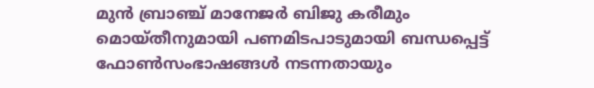മുന്‍ ബ്രാഞ്ച് മാനേജര്‍ ബിജു കരീമും മൊയ്തീനുമായി പണമിടപാടുമായി ബന്ധപ്പെട്ട് ഫോണ്‍സംഭാഷങ്ങള്‍ നടന്നതായും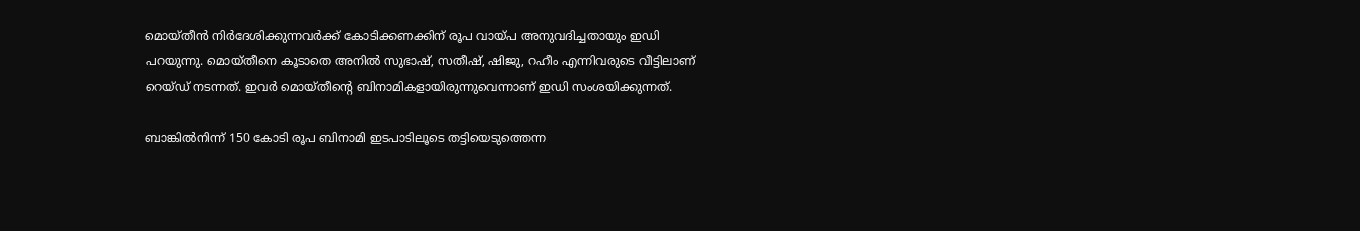മൊയ്തീന്‍ നിര്‍ദേശിക്കുന്നവര്‍ക്ക് കോടിക്കണക്കിന് രൂപ വായ്പ അനുവദിച്ചതായും ഇഡി പറയുന്നു. മൊയ്തീനെ കൂടാതെ അനില്‍ സുഭാഷ്, സതീഷ്, ഷിജു, റഹീം എന്നിവരുടെ വീട്ടിലാണ് റെയ്ഡ് നടന്നത്. ഇവര്‍ മൊയ്തീന്റെ ബിനാമികളായിരുന്നുവെന്നാണ് ഇഡി സംശയിക്കുന്നത്.

ബാങ്കില്‍നിന്ന് 150 കോടി രൂപ ബിനാമി ഇടപാടിലൂടെ തട്ടിയെടുത്തെന്ന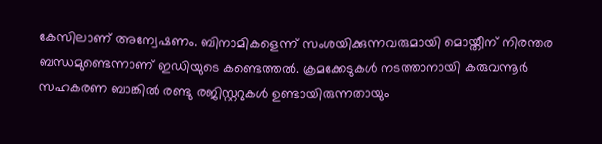കേസിലാണ് അന്വേഷണം. ബിനാമികളെന്ന് സംശയിക്കുന്നവരുമായി മൊയ്തീന് നിരന്തര ബന്ധമുണ്ടെന്നാണ് ഇഡിയുടെ കണ്ടെത്തല്‍. ക്രമക്കേടുകള്‍ നടത്താനായി കരുവന്നൂര്‍ സഹകരണ ബാങ്കില്‍ രണ്ടു രജിസ്റ്ററുകള്‍ ഉണ്ടായിരുന്നതായും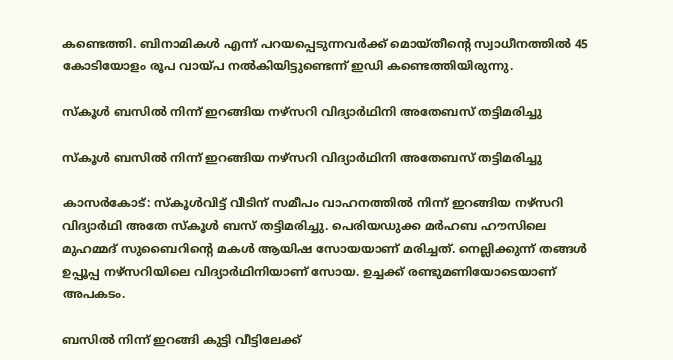കണ്ടെത്തി. ബിനാമികള്‍ എന്ന് പറയപ്പെടുന്നവര്‍ക്ക് മൊയ്തീന്റെ സ്വാധീനത്തില്‍ 45 കോടിയോളം രൂപ വായ്പ നല്‍കിയിട്ടുണ്ടെന്ന് ഇഡി കണ്ടെത്തിയിരുന്നു.

സ്‌കൂള്‍ ബസില്‍ നിന്ന് ഇറങ്ങിയ നഴ്‌സറി വിദ്യാര്‍ഥിനി അതേബസ് തട്ടിമരിച്ചു

സ്‌കൂള്‍ ബസില്‍ നിന്ന് ഇറങ്ങിയ നഴ്‌സറി വിദ്യാര്‍ഥിനി അതേബസ് തട്ടിമരിച്ചു

കാസര്‍കോട്: സ്‌കൂള്‍വിട്ട് വീടിന് സമീപം വാഹനത്തില്‍ നിന്ന് ഇറങ്ങിയ നഴ്‌സറി വിദ്യാര്‍ഥി അതേ സ്‌കൂള്‍ ബസ് തട്ടിമരിച്ചു. പെരിയഡുക്ക മര്‍ഹബ ഹൗസിലെ മുഹമ്മദ് സുബൈറിന്റെ മകള്‍ ആയിഷ സോയയാണ് മരിച്ചത്. നെല്ലിക്കുന്ന് തങ്ങള്‍ ഉപ്പൂപ്പ നഴ്‌സറിയിലെ വിദ്യാര്‍ഥിനിയാണ് സോയ. ഉച്ചക്ക് രണ്ടുമണിയോടെയാണ് അപകടം.

ബസില്‍ നിന്ന് ഇറങ്ങി കുട്ടി വീട്ടിലേക്ക്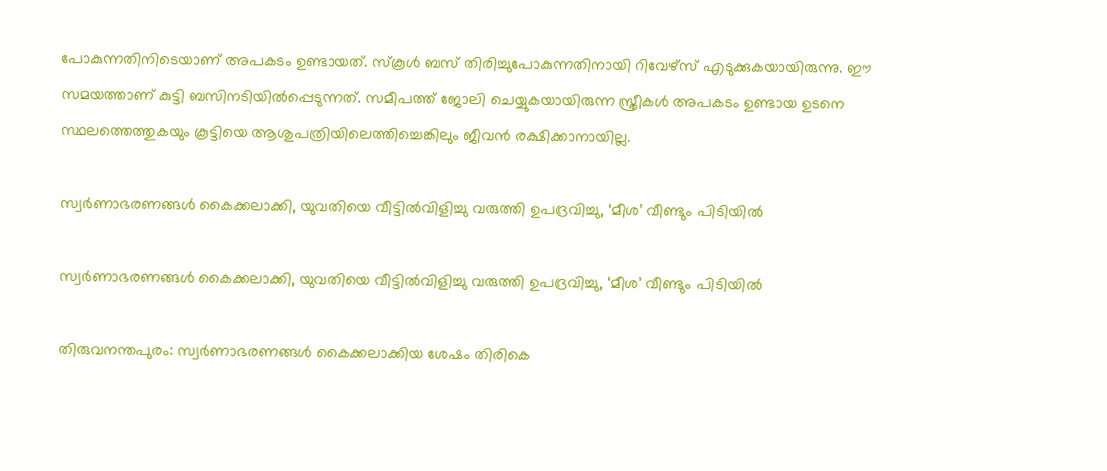പോകുന്നതിനിടെയാണ് അപകടം ഉണ്ടായത്. സ്‌കൂള്‍ ബസ് തിരിച്ചുപോകുന്നതിനായി റിവേഴ്‌സ് എടുക്കുകയായിരുന്നു. ഈ സമയത്താണ് കുട്ടി ബസിനടിയില്‍പ്പെടുന്നത്. സമീപത്ത് ജോലി ചെയ്യുകയായിരുന്ന സ്ത്രീകള്‍ അപകടം ഉണ്ടായ ഉടനെ സ്ഥലത്തെത്തുകയും കൂട്ടിയെ ആശുപത്രിയിലെത്തിച്ചെങ്കിലും ജീവന്‍ രക്ഷിക്കാനായില്ല.

സ്വര്‍ണാഭരണങ്ങള്‍ കൈക്കലാക്കി, യുവതിയെ വീട്ടില്‍വിളിച്ചു വരുത്തി ഉപദ്രവിച്ചു, ‘മീശ’ വീണ്ടും പിടിയില്‍

സ്വര്‍ണാഭരണങ്ങള്‍ കൈക്കലാക്കി, യുവതിയെ വീട്ടില്‍വിളിച്ചു വരുത്തി ഉപദ്രവിച്ചു, ‘മീശ’ വീണ്ടും പിടിയില്‍

തിരുവനന്തപുരം: സ്വര്‍ണാഭരണങ്ങള്‍ കൈക്കലാക്കിയ ശേഷം തിരികെ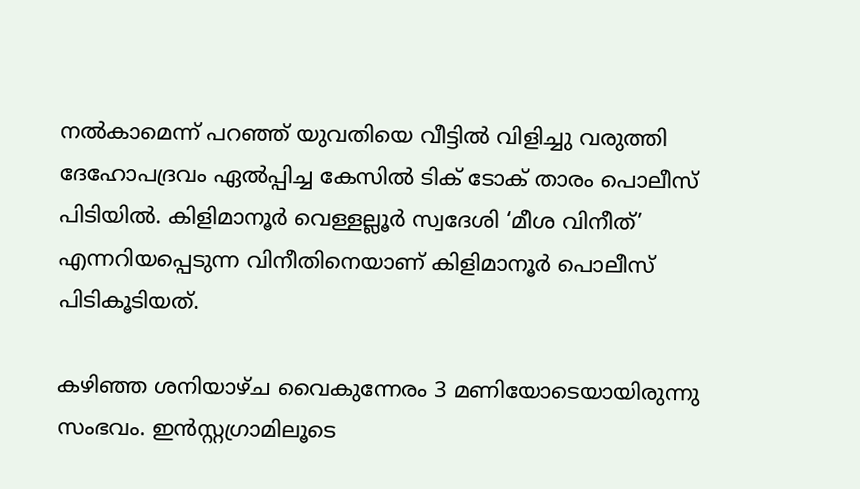നല്‍കാമെന്ന് പറഞ്ഞ് യുവതിയെ വീട്ടില്‍ വിളിച്ചു വരുത്തി ദേഹോപദ്രവം ഏല്‍പ്പിച്ച കേസില്‍ ടിക് ടോക് താരം പൊലീസ് പിടിയില്‍. കിളിമാനൂര്‍ വെള്ളല്ലൂര്‍ സ്വദേശി ‘മീശ വിനീത്’ എന്നറിയപ്പെടുന്ന വിനീതിനെയാണ് കിളിമാനൂര്‍ പൊലീസ് പിടികൂടിയത്.

കഴിഞ്ഞ ശനിയാഴ്ച വൈകുന്നേരം 3 മണിയോടെയായിരുന്നു സംഭവം. ഇന്‍സ്റ്റഗ്രാമിലൂടെ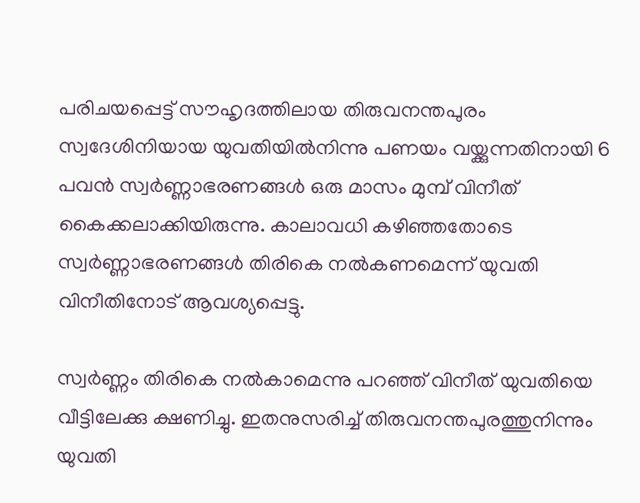പരിചയപ്പെട്ട് സൗഹൃദത്തിലായ തിരുവനന്തപുരം സ്വദേശിനിയായ യുവതിയില്‍നിന്നു പണയം വയ്ക്കുന്നതിനായി 6 പവന്‍ സ്വര്‍ണ്ണാഭരണങ്ങള്‍ ഒരു മാസം മുമ്പ് വിനീത് കൈക്കലാക്കിയിരുന്നു. കാലാവധി കഴിഞ്ഞതോടെ സ്വര്‍ണ്ണാഭരണങ്ങള്‍ തിരികെ നല്‍കണമെന്ന് യുവതി വിനീതിനോട് ആവശ്യപ്പെട്ടു.

സ്വര്‍ണ്ണം തിരികെ നല്‍കാമെന്നു പറഞ്ഞ് വിനീത് യുവതിയെ വീട്ടിലേക്കു ക്ഷണിച്ചു. ഇതനുസരിച്ച് തിരുവനന്തപുരത്തുനിന്നും യുവതി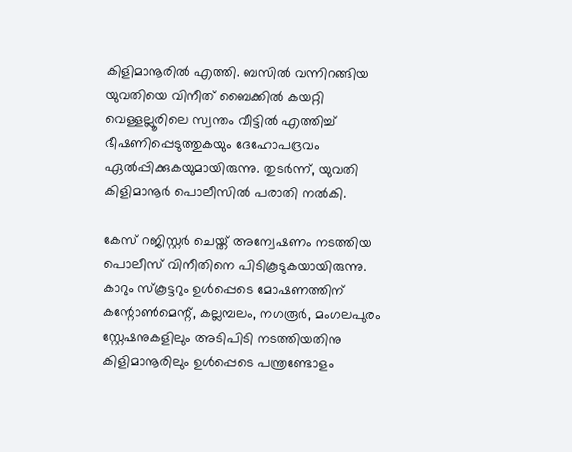കിളിമാനൂരില്‍ എത്തി. ബസില്‍ വന്നിറങ്ങിയ യുവതിയെ വിനീത് ബൈക്കില്‍ കയറ്റി വെള്ളല്ലൂരിലെ സ്വന്തം വീട്ടില്‍ എത്തിച്ച് ഭീഷണിപ്പെടുത്തുകയും ദേഹോപദ്രവം ഏല്‍പ്പിക്കുകയുമായിരുന്നു. തുടര്‍ന്ന്, യുവതി കിളിമാനൂര്‍ പൊലീസില്‍ പരാതി നല്‍കി.

കേസ് റജിസ്റ്റര്‍ ചെയ്ത് അന്വേഷണം നടത്തിയ പൊലീസ് വിനീതിനെ പിടികൂടുകയായിരുന്നു. കാറും സ്‌കൂട്ടറും ഉള്‍പ്പെടെ മോഷണത്തിന് കന്റോണ്‍മെന്റ്, കല്ലമ്പലം, നഗരൂര്‍, മംഗലപുരം സ്റ്റേഷനുകളിലും അടിപിടി നടത്തിയതിനു കിളിമാനൂരിലും ഉള്‍പ്പെടെ പന്ത്രണ്ടോളം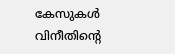കേസുകള്‍ വിനീതിന്റെ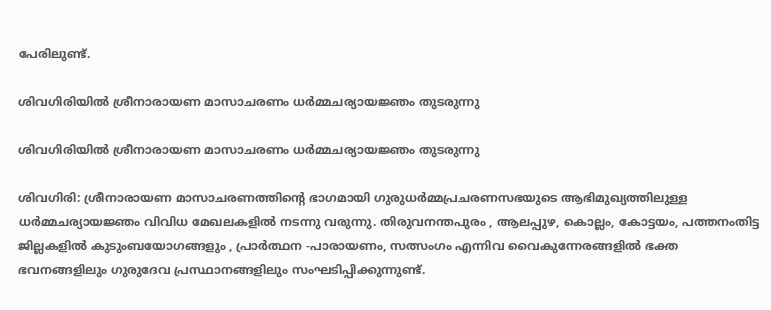പേരിലുണ്ട്.

ശിവഗിരിയിൽ ശ്രീനാരായണ മാസാചരണം ധര്‍മ്മചര്യായജ്ഞം തുടരുന്നു

ശിവഗിരിയിൽ ശ്രീനാരായണ മാസാചരണം ധര്‍മ്മചര്യായജ്ഞം തുടരുന്നു

ശിവഗിരി: ശ്രീനാരായണ മാസാചരണത്തിന്‍റെ ഭാഗമായി ഗുരുധര്‍മ്മപ്രചരണസഭയുടെ ആഭിമുഖ്യത്തിലുള്ള ധര്‍മ്മചര്യായജ്ഞം വിവിധ മേഖലകളില്‍ നടന്നു വരുന്നു. തിരുവനന്തപുരം , ആലപ്പുഴ, കൊല്ലം, കോട്ടയം, പത്തനംതിട്ട ജില്ലകളില്‍ കുടുംബയോഗങ്ങളും , പ്രാര്‍ത്ഥന -പാരായണം, സത്സംഗം എന്നിവ വൈകുന്നേരങ്ങളില്‍ ഭക്ത ഭവനങ്ങളിലും ഗുരുദേവ പ്രസ്ഥാനങ്ങളിലും സംഘടിപ്പിക്കുന്നുണ്ട്.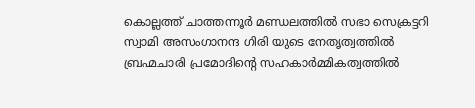കൊല്ലത്ത് ചാത്തന്നൂര്‍ മണ്ഡലത്തില്‍ സഭാ സെക്രട്ടറി സ്വാമി അസംഗാനന്ദ ഗിരി യുടെ നേതൃത്വത്തില്‍ ബ്രഹ്മചാരി പ്രമോദിന്‍റെ സഹകാര്‍മ്മികത്വത്തില്‍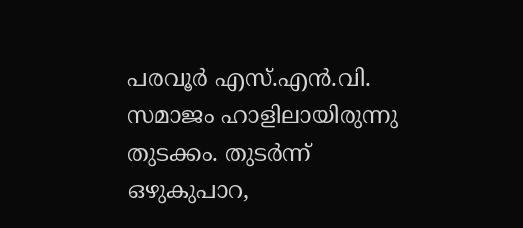പരവൂര്‍ എസ്.എന്‍.വി. സമാജം ഹാളിലായിരുന്നു തുടക്കം. തുടര്‍ന്ന് ഒഴുകുപാറ,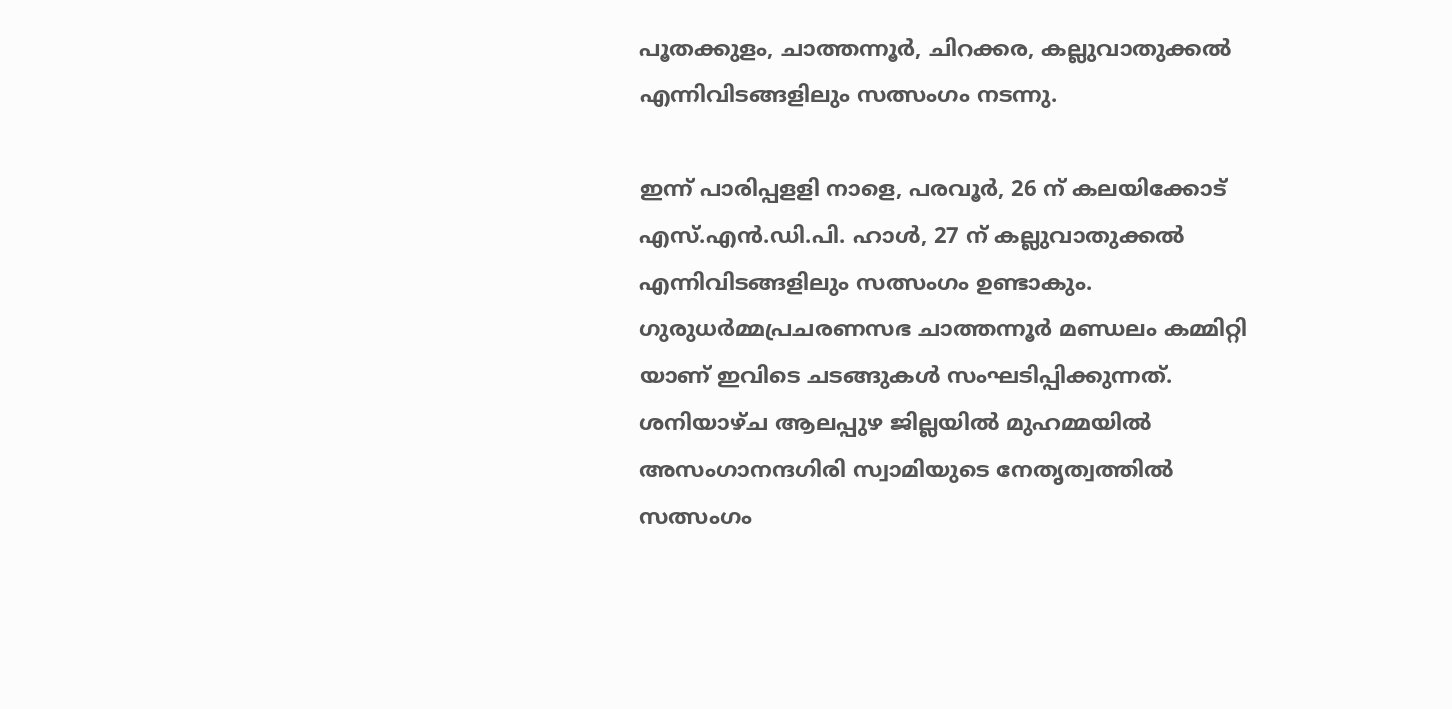പൂതക്കുളം, ചാത്തന്നൂര്‍, ചിറക്കര, കല്ലുവാതുക്കല്‍ എന്നിവിടങ്ങളിലും സത്സംഗം നടന്നു.

ഇന്ന് പാരിപ്പളളി നാളെ, പരവൂര്‍, 26 ന് കലയിക്കോട് എസ്.എന്‍.ഡി.പി. ഹാള്‍, 27 ന് കല്ലുവാതുക്കല്‍ എന്നിവിടങ്ങളിലും സത്സംഗം ഉണ്ടാകും. ഗുരുധര്‍മ്മപ്രചരണസഭ ചാത്തന്നൂര്‍ മണ്ഡലം കമ്മിറ്റി യാണ് ഇവിടെ ചടങ്ങുകള്‍ സംഘടിപ്പിക്കുന്നത്. ശനിയാഴ്ച ആലപ്പുഴ ജില്ലയില്‍ മുഹമ്മയില്‍ അസംഗാനന്ദഗിരി സ്വാമിയുടെ നേതൃത്വത്തില്‍ സത്സംഗം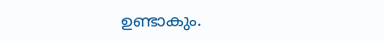ഉണ്ടാകും.